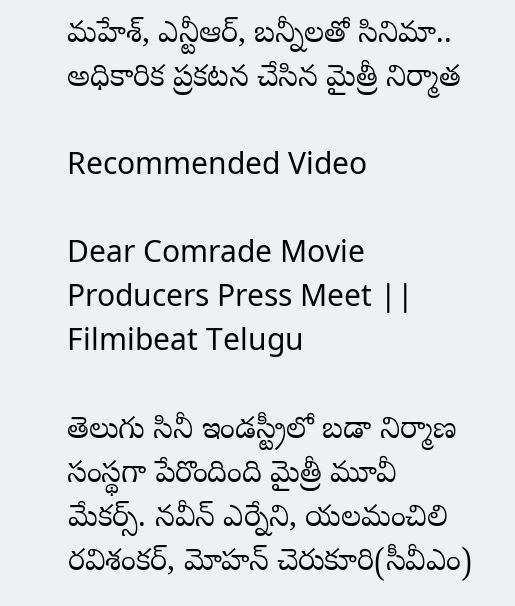మహేశ్, ఎన్టీఆర్, బన్నీలతో సినిమా.. అధికారిక ప్రకటన చేసిన మైత్రీ నిర్మాత

Recommended Video

Dear Comrade Movie Producers Press Meet || Filmibeat Telugu

తెలుగు సినీ ఇండస్ట్రీలో బడా నిర్మాణ సంస్థగా పేరొందింది మైత్రీ మూవీ మేకర్స్. న‌వీన్ ఎర్నేని, య‌ల‌మంచిలి ర‌విశంక‌ర్‌, మోహ‌న్ చెరుకూరి(సీవీఎం)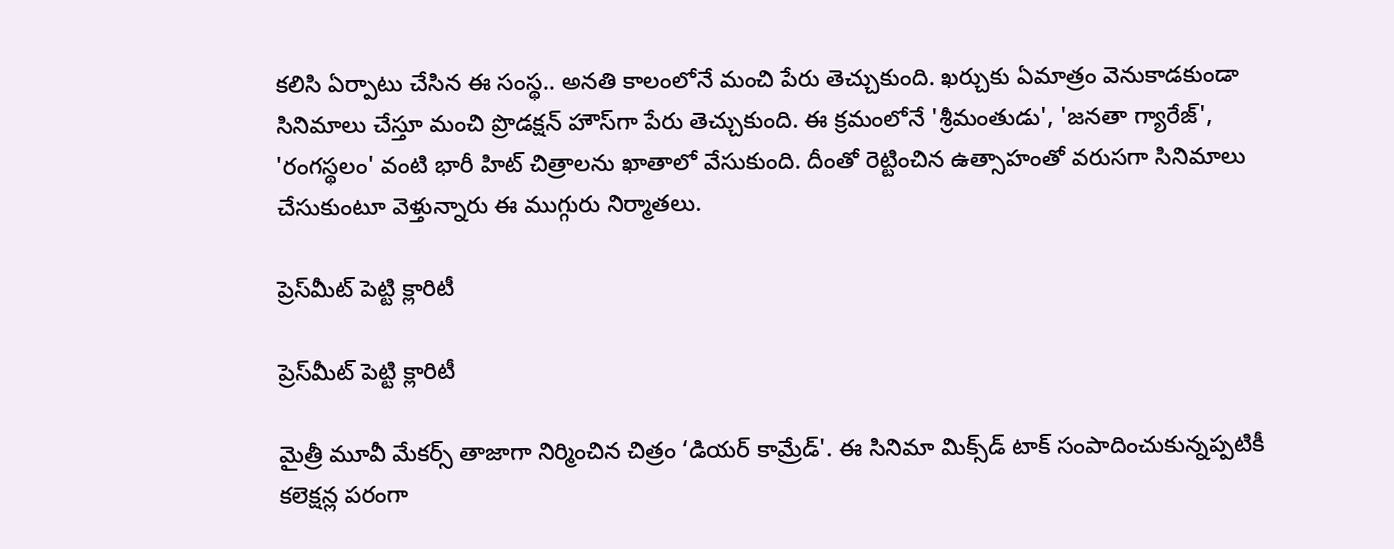కలిసి ఏర్పాటు చేసిన ఈ సంస్థ.. అనతి కాలంలోనే మంచి పేరు తెచ్చుకుంది. ఖర్చుకు ఏమాత్రం వెనుకాడకుండా సినిమాలు చేస్తూ మంచి ప్రొడక్షన్ హౌస్‌గా పేరు తెచ్చుకుంది. ఈ క్రమంలోనే 'శ్రీమంతుడు', 'జనతా గ్యారేజ్', 'రంగస్థలం' వంటి భారీ హిట్ చిత్రాలను ఖాతాలో వేసుకుంది. దీంతో రెట్టించిన ఉత్సాహంతో వరుసగా సినిమాలు చేసుకుంటూ వెళ్తున్నారు ఈ ముగ్గురు నిర్మాతలు.

ప్రెస్‌‌మీట్ పెట్టి క్లారిటీ

ప్రెస్‌‌మీట్ పెట్టి క్లారిటీ

మైత్రీ మూవీ మేకర్స్ తాజాగా నిర్మించిన చిత్రం ‘డియర్ కామ్రేడ్'. ఈ సినిమా మిక్స్‌డ్ టాక్ సంపాదించుకున్నప్పటికీ కలెక్షన్ల పరంగా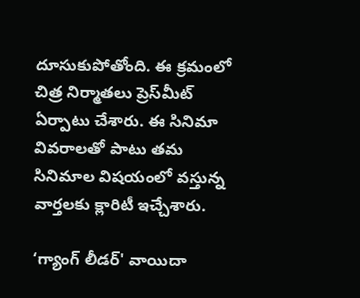దూసుకుపోతోంది. ఈ క్రమంలో చిత్ర నిర్మాతలు ప్రెస్‌మీట్ ఏర్పాటు చేశారు. ఈ సినిమా వివరాలతో పాటు తమ సినిమాల విషయంలో వస్తున్న వార్తలకు క్లారిటీ ఇచ్చేశారు.

‘గ్యాంగ్ లీడర్' వాయిదా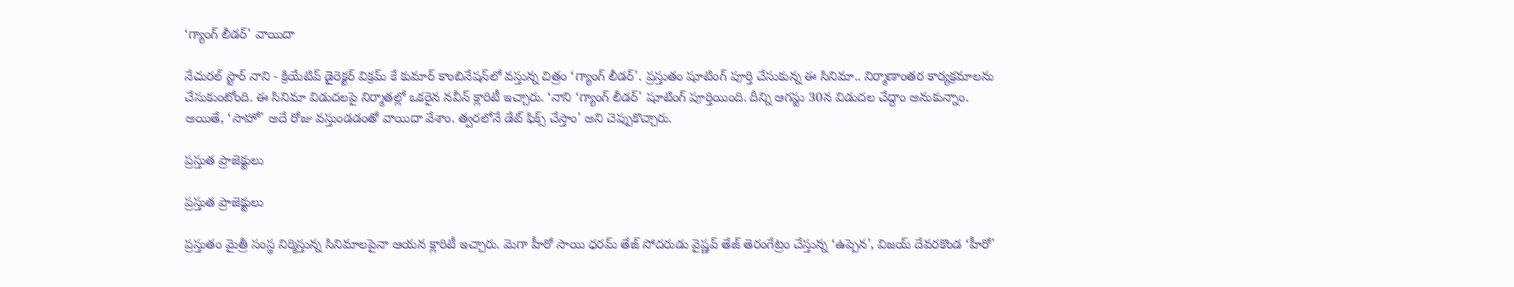‘గ్యాంగ్ లీడర్' వాయిదా

నేచురల్ స్టార్ నాని - క్రియేటివ్ డైరెక్టర్ విక్రమ్ కే కుమార్ కాంబినేషన్‌లో వస్తున్న చిత్రం ‘గ్యాంగ్ లీడర్'. ప్రస్తుతం షూటింగ్ పూర్తి చేసుకున్న ఈ సినిమా.. నిర్మాణాంతర కార్యక్రమాలను చేసుకుంటోంది. ఈ సినిమా విడుదలపై నిర్మాతల్లో ఒకరైన నవీన్ క్లారిటీ ఇచ్చారు. ‘నాని ‘గ్యాంగ్ లీడర్' షూటింగ్ పూర్తియింది. దీన్ని ఆగస్టు 30న విడుదల చేద్దాం అనుకున్నాం. అయితే, ‘సాహో' అదే రోజు వస్తుండడంతో వాయిదా వేశాం. త్వరలోనే డేట్ ఫిక్స్ చేస్తాం' అని చెప్పుకొచ్చారు.

ప్రస్తుత ప్రాజెక్టులు

ప్రస్తుత ప్రాజెక్టులు

ప్రస్తుతం మైత్రీ సంస్థ నిర్మిస్తున్న సినిమాలపైనా ఆయన క్లారిటీ ఇచ్చారు. మెగా హీరో సాయి ధరమ్ తేజ్ సోదరుడు వైష్ణవ్ తేజ్ తెరంగేట్రం చేస్తున్న ‘ఉప్పెన', విజయ్ దేవరకొండ ‘హీరో'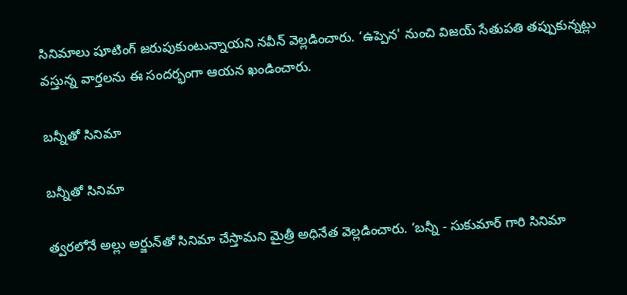సినిమాలు షూటింగ్ జరుపుకుంటున్నాయని నవీన్ వెల్లడించారు. ‘ఉప్పెన' నుంచి విజయ్ సేతుపతి తప్పుకున్నట్లు వస్తున్న వార్తలను ఈ సందర్భంగా ఆయన ఖండించారు.

బన్నీతో సినిమా

బన్నీతో సినిమా

త్వరలోనే అల్లు అర్జున్‌తో సినిమా చేస్తామని మైత్రీ అధినేత వెల్లడించారు. ‘బన్నీ - సుకుమార్ గారి సినిమా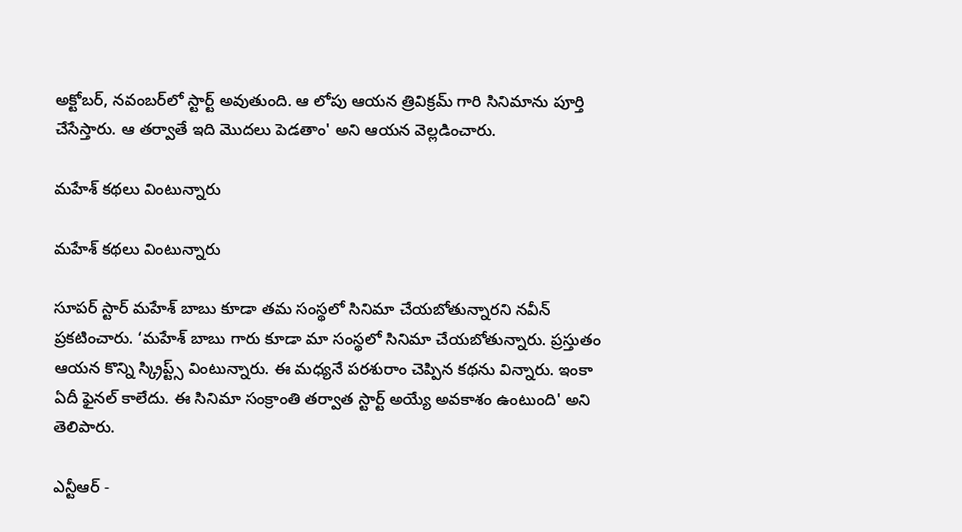అక్టోబర్, నవంబర్‌లో స్టార్ట్ అవుతుంది. ఆ లోపు ఆయన త్రివిక్రమ్ గారి సినిమాను పూర్తి చేసేస్తారు. ఆ తర్వాతే ఇది మొదలు పెడతాం' అని ఆయన వెల్లడించారు.

మహేశ్‌ కథలు వింటున్నారు

మహేశ్‌ కథలు వింటున్నారు

సూపర్ స్టార్ మహేశ్ బాబు కూడా తమ సంస్థలో సినిమా చేయబోతున్నారని నవీన్ ప్రకటించారు. ‘మహేశ్ బాబు గారు కూడా మా సంస్థలో సినిమా చేయబోతున్నారు. ప్రస్తుతం ఆయన కొన్ని స్క్రిప్ట్స్ వింటున్నారు. ఈ మధ్యనే పరశురాం చెప్పిన కథను విన్నారు. ఇంకా ఏదీ ఫైనల్ కాలేదు. ఈ సినిమా సంక్రాంతి తర్వాత స్టార్ట్ అయ్యే అవకాశం ఉంటుంది' అని తెలిపారు.

ఎన్టీఆర్ -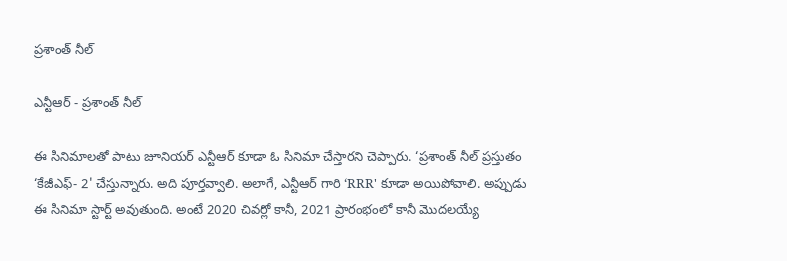ప్రశాంత్ నీల్

ఎన్టీఆర్ - ప్రశాంత్ నీల్

ఈ సినిమాలతో పాటు జూనియర్ ఎన్టీఆర్ కూడా ఓ సినిమా చేస్తారని చెప్పారు. ‘ప్రశాంత్ నీల్ ప్రస్తుతం ‘కేజీఎఫ్- 2' చేస్తున్నారు. అది పూర్తవ్వాలి. అలాగే, ఎన్టీఆర్ గారి ‘RRR' కూడా అయిపోవాలి. అప్పుడు ఈ సినిమా స్టార్ట్ అవుతుంది. అంటే 2020 చివర్లో కానీ, 2021 ప్రారంభంలో కానీ మొదలయ్యే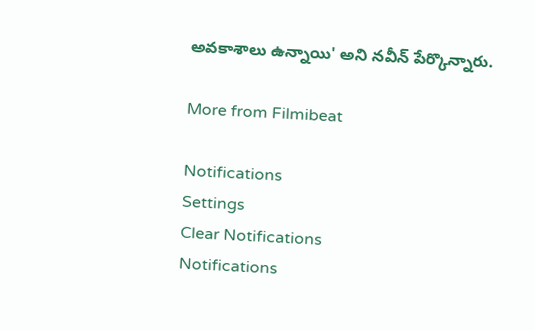అవకాశాలు ఉన్నాయి' అని నవీన్ పేర్కొన్నారు.

More from Filmibeat

Notifications
Settings
Clear Notifications
Notifications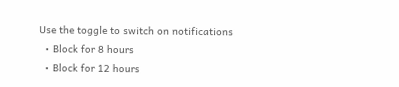Use the toggle to switch on notifications
  • Block for 8 hours
  • Block for 12 hours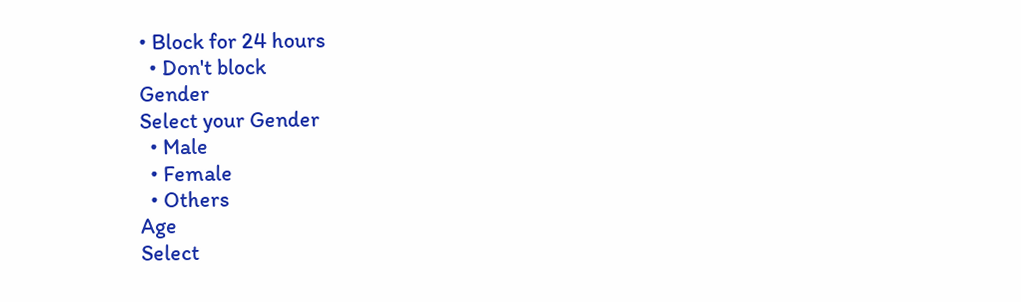• Block for 24 hours
  • Don't block
Gender
Select your Gender
  • Male
  • Female
  • Others
Age
Select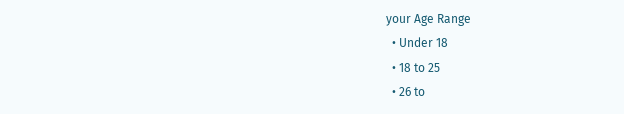your Age Range
  • Under 18
  • 18 to 25
  • 26 to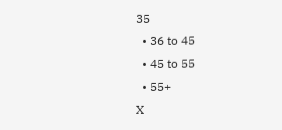35
  • 36 to 45
  • 45 to 55
  • 55+
X